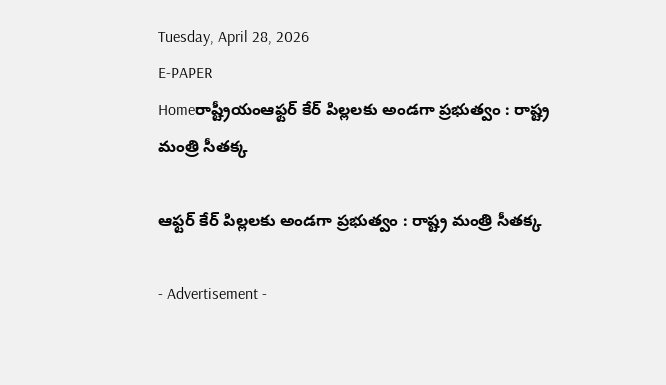Tuesday, April 28, 2026
E-PAPER
Homeరాష్ట్రీయంఆఫ్టర్‌ కేర్‌ పిల్లలకు అండగా ప్రభుత్వం : రాష్ట్ర మంత్రి సీతక్క

ఆఫ్టర్‌ కేర్‌ పిల్లలకు అండగా ప్రభుత్వం : రాష్ట్ర మంత్రి సీతక్క

- Advertisement -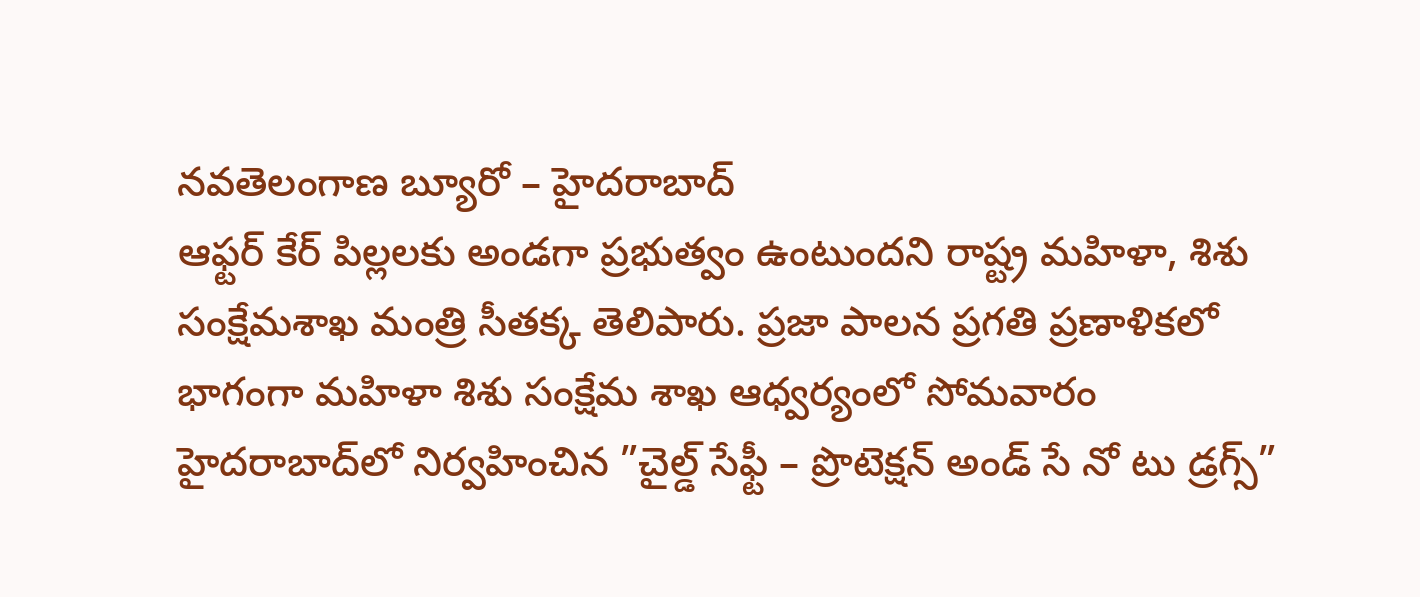నవతెలంగాణ బ్యూరో – హైదరాబాద్‌
ఆఫ్టర్‌ కేర్‌ పిల్లలకు అండగా ప్రభుత్వం ఉంటుందని రాష్ట్ర మహిళా, శిశు సంక్షేమశాఖ మంత్రి సీతక్క తెలిపారు. ప్రజా పాలన ప్రగతి ప్రణాళికలో భాగంగా మహిళా శిశు సంక్షేమ శాఖ ఆధ్వర్యంలో సోమవారం హైదరాబాద్‌లో నిర్వహించిన ”చైల్డ్‌ సేఫ్టీ – ప్రొటెక్షన్‌ అండ్‌ సే నో టు డ్రగ్స్‌”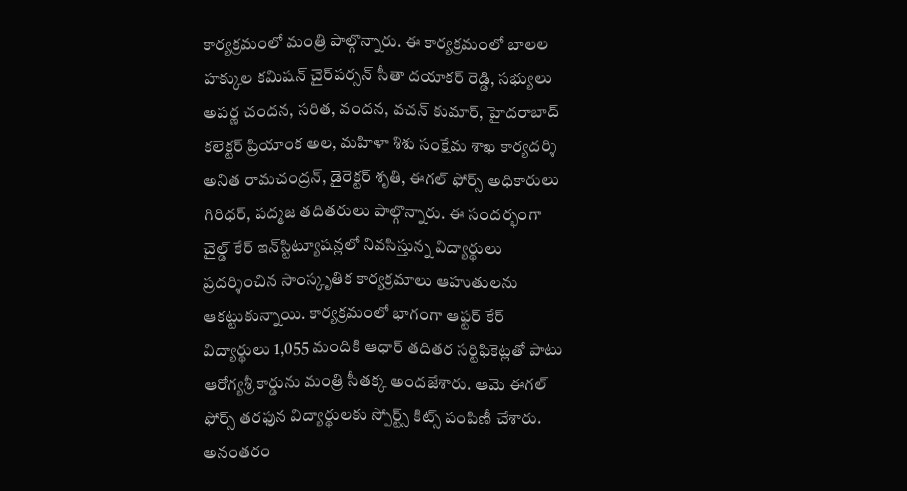కార్యక్రమంలో మంత్రి పాల్గొన్నారు. ఈ కార్యక్రమంలో బాలల హక్కుల కమిషన్‌ చైర్‌పర్సన్‌ సీతా దయాకర్‌ రెడ్డి, సభ్యులు అపర్ణ చందన, సరిత, వందన, వచన్‌ కుమార్‌, హైదరాబాద్‌ కలెక్టర్‌ ప్రియాంక అల, మహిళా శిశు సంక్షేమ శాఖ కార్యదర్శి అనిత రామచంద్రన్‌, డైరెక్టర్‌ శృతి, ఈగల్‌ ఫోర్స్‌ అధికారులు గిరిధర్‌, పద్మజ తదితరులు పాల్గొన్నారు. ఈ సందర్భంగా చైల్డ్‌ కేర్‌ ఇన్‌స్టిట్యూషన్లలో నివసిస్తున్న విద్యార్థులు ప్రదర్శించిన సాంస్కృతిక కార్యక్రమాలు ఆహుతులను ఆకట్టుకున్నాయి. కార్యక్రమంలో భాగంగా ఆఫ్టర్‌ కేర్‌ విద్యార్థులు 1,055 మందికి ఆధార్‌ తదితర సర్టిఫికెట్లతో పాటు ఆరోగ్యశ్రీ కార్డును మంత్రి సీతక్క అందజేశారు. ఆమె ఈగల్‌ ఫోర్స్‌ తరఫున విద్యార్థులకు స్పోర్ట్స్‌ కిట్స్‌ పంపిణీ చేశారు. అనంతరం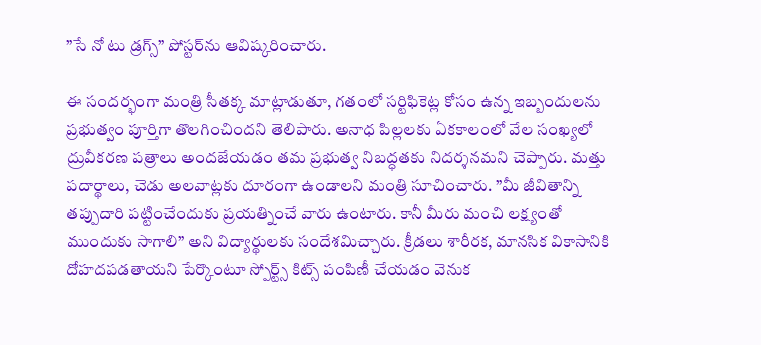”సే నో టు డ్రగ్స్‌” పోస్టర్‌ను ఆవిష్కరించారు.

ఈ సందర్భంగా మంత్రి సీతక్క మాట్లాడుతూ, గతంలో సర్టిఫికెట్ల కోసం ఉన్న ఇబ్బందులను ప్రభుత్వం పూర్తిగా తొలగించిందని తెలిపారు. అనాధ పిల్లలకు ఏకకాలంలో వేల సంఖ్యలో ద్రువీకరణ పత్రాలు అందజేయడం తమ ప్రభుత్వ నిబద్ధతకు నిదర్శనమని చెప్పారు. మత్తు పదార్థాలు, చెడు అలవాట్లకు దూరంగా ఉండాలని మంత్రి సూచించారు. ”మీ జీవితాన్ని తప్పుదారి పట్టించేందుకు ప్రయత్నించే వారు ఉంటారు. కానీ మీరు మంచి లక్ష్యంతో ముందుకు సాగాలి” అని విద్యార్థులకు సందేశమిచ్చారు. క్రీడలు శారీరక, మానసిక వికాసానికి దోహదపడతాయని పేర్కొంటూ స్పోర్ట్స్‌ కిట్స్‌ పంపిణీ చేయడం వెనుక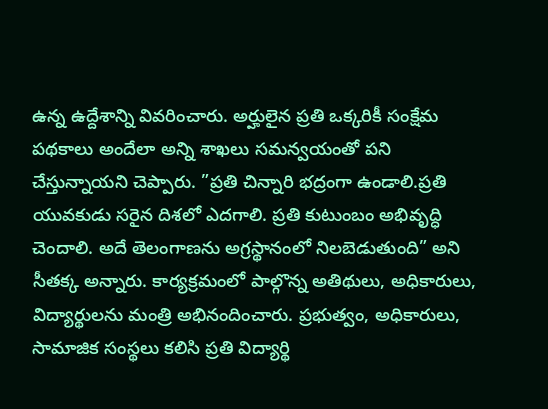ఉన్న ఉద్దేశాన్ని వివరించారు. అర్హులైన ప్రతి ఒక్కరికీ సంక్షేమ పథకాలు అందేలా అన్ని శాఖలు సమన్వయంతో పని చేస్తున్నాయని చెప్పారు. ”ప్రతి చిన్నారి భద్రంగా ఉండాలి.ప్రతి యువకుడు సరైన దిశలో ఎదగాలి. ప్రతి కుటుంబం అభివృద్ధి చెందాలి. అదే తెలంగాణను అగ్రస్థానంలో నిలబెడుతుంది” అని సీతక్క అన్నారు. కార్యక్రమంలో పాల్గొన్న అతిథులు, అధికారులు, విద్యార్థులను మంత్రి అభినందించారు. ప్రభుత్వం, అధికారులు, సామాజిక సంస్థలు కలిసి ప్రతి విద్యార్థి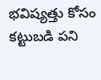భవిష్యత్తు కోసం కట్టుబడి పని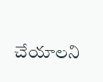చేయాలని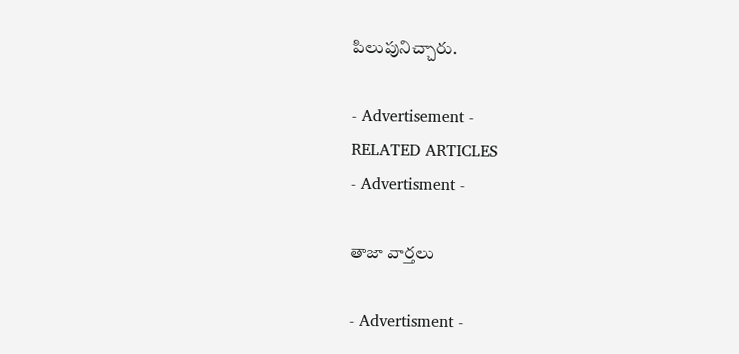పిలుపునిచ్చారు.

- Advertisement -
RELATED ARTICLES
- Advertisment -

తాజా వార్తలు

- Advertisment -